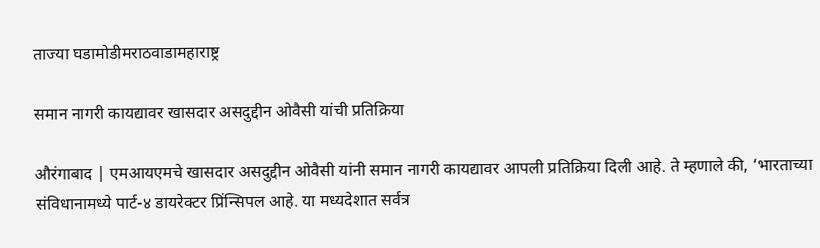ताज्या घडामोडीमराठवाडामहाराष्ट्र

समान नागरी कायद्यावर खासदार असदुद्दीन ओवैसी यांची प्रतिक्रिया

औरंगाबाद | एमआयएमचे खासदार असदुद्दीन ओवैसी यांनी समान नागरी कायद्यावर आपली प्रतिक्रिया दिली आहे. ते म्हणाले की, ‘भारताच्या संविधानामध्ये पार्ट-४ डायरेक्टर प्रिंन्सिपल आहे. या मध्यदेशात सर्वत्र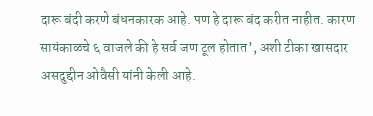दारू बंदी करणे बंधनकारक आहे. पण हे दारू बंद करीत नाहीत. कारण सायंकाळचे ६ वाजले की हे सर्व जण टूल होतात’, अशी टीका खासदार असदुद्दीन ओवैसी यांनी केली आहे.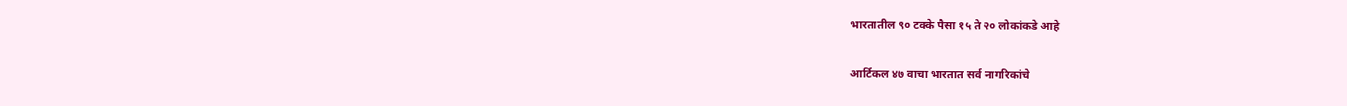भारतातील ९० टक्के पैसा १५ ते २० लोकांकडे आहे

आर्टिकल ४७ वाचा भारतात सर्व नागरिकांचे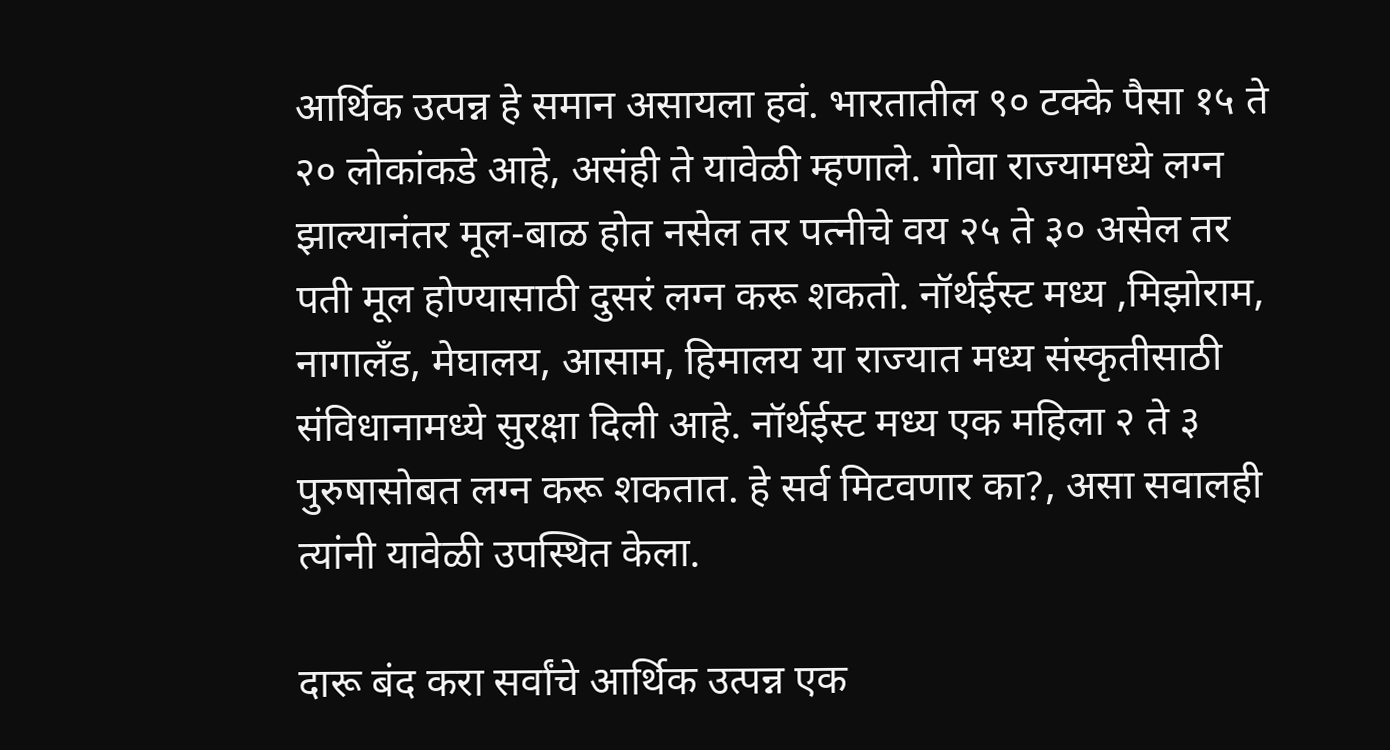आर्थिक उत्पन्न हे समान असायला हवं. भारतातील ९० टक्के पैसा १५ ते २० लोकांकडे आहे, असंही ते यावेळी म्हणाले. गोवा राज्यामध्ये लग्न झाल्यानंतर मूल-बाळ होत नसेल तर पत्नीचे वय २५ ते ३० असेल तर पती मूल होण्यासाठी दुसरं लग्न करू शकतो. नॉर्थईस्ट मध्य ,मिझोराम, नागालँड, मेघालय, आसाम, हिमालय या राज्यात मध्य संस्कृतीसाठी संविधानामध्ये सुरक्षा दिली आहे. नॉर्थईस्ट मध्य एक महिला २ ते ३ पुरुषासोबत लग्न करू शकतात. हे सर्व मिटवणार का?, असा सवालही त्यांनी यावेळी उपस्थित केला.

दारू बंद करा सर्वांचे आर्थिक उत्पन्न एक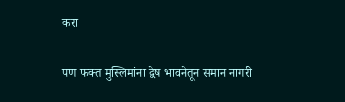करा

पण फक्त मुस्लिमांना द्वेष भावनेतून समान नागरी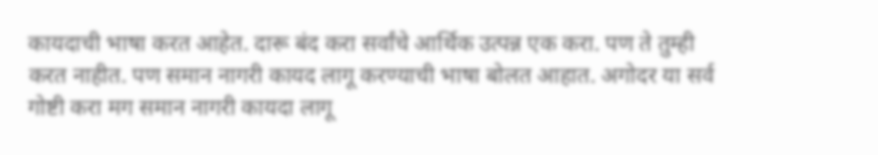कायदाची भाषा करत आहेत. दारू बंद करा सर्वांचे आर्थिक उत्पन्न एक करा. पण ते तुम्ही करत नाहीत. पण समान नागरी कायद लागू करण्याची भाषा बोलत आहात. अगोदर या सर्व गोष्टी करा मग समान नागरी कायदा लागू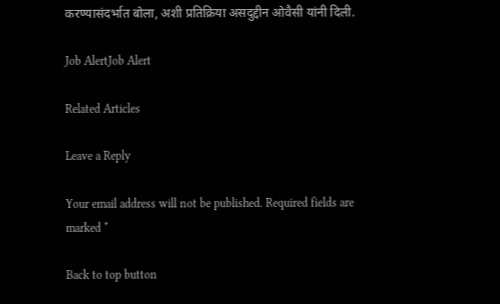करण्यासंदर्भात बोला, अशी प्रतिक्रिया असदुद्दीन ओवैसी यांनी दिली.

Job AlertJob Alert

Related Articles

Leave a Reply

Your email address will not be published. Required fields are marked *

Back to top button